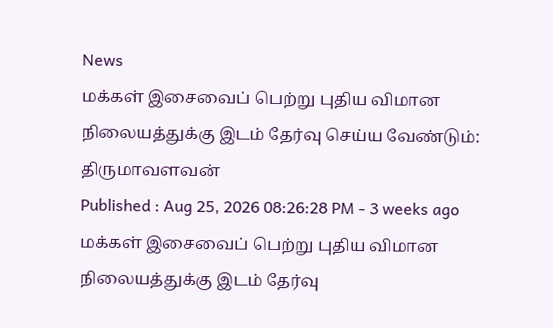News
மக்கள் இசைவைப் பெற்று புதிய விமான நிலையத்துக்கு இடம் தேர்வு செய்ய வேண்டும்: திருமாவளவன்
Published : Aug 25, 2026 08:26:28 PM - 3 weeks ago
மக்கள் இசைவைப் பெற்று புதிய விமான நிலையத்துக்கு இடம் தேர்வு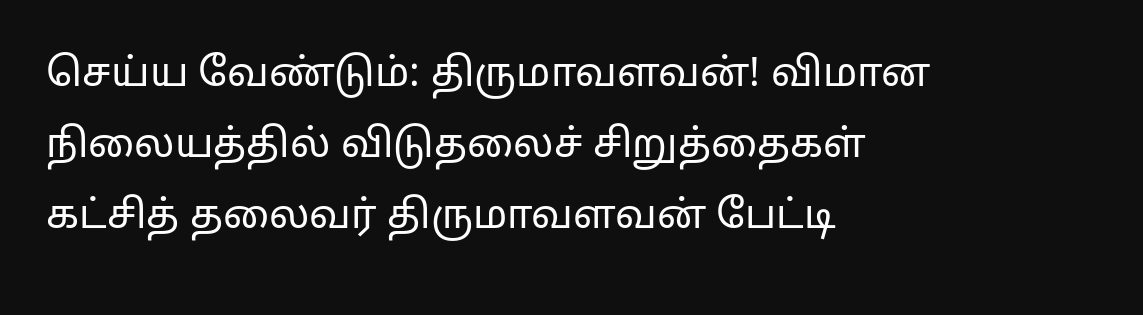செய்ய வேண்டும்: திருமாவளவன்! விமான நிலையத்தில் விடுதலைச் சிறுத்தைகள் கட்சித் தலைவர் திருமாவளவன் பேட்டி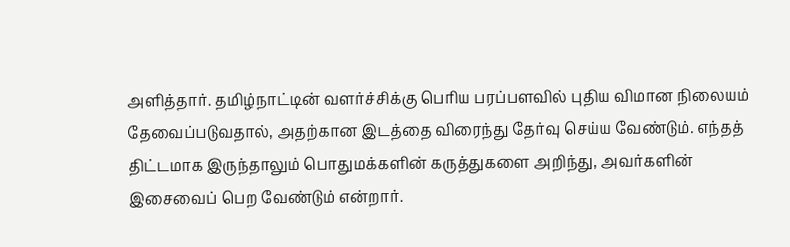அளித்தார். தமிழ்நாட்டின் வளர்ச்சிக்கு பெரிய பரப்பளவில் புதிய விமான நிலையம் தேவைப்படுவதால், அதற்கான இடத்தை விரைந்து தேர்வு செய்ய வேண்டும். எந்தத் திட்டமாக இருந்தாலும் பொதுமக்களின் கருத்துகளை அறிந்து, அவர்களின் இசைவைப் பெற வேண்டும் என்றார்.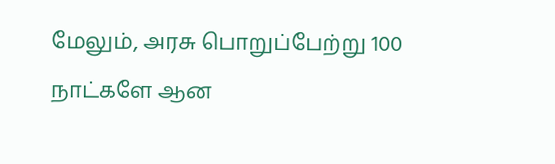மேலும், அரசு பொறுப்பேற்று 100 நாட்களே ஆன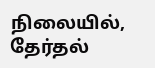நிலையில், தேர்தல்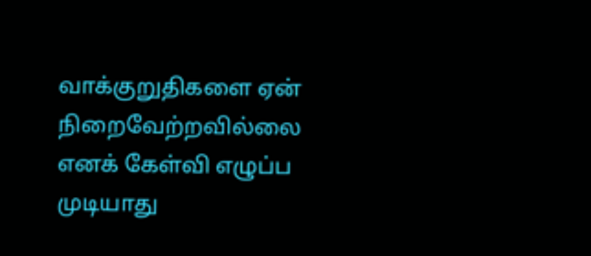வாக்குறுதிகளை ஏன் நிறைவேற்றவில்லை எனக் கேள்வி எழுப்ப முடியாது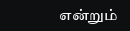என்றும்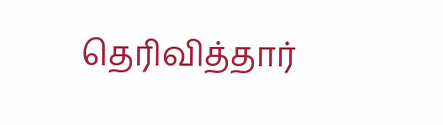தெரிவித்தார்